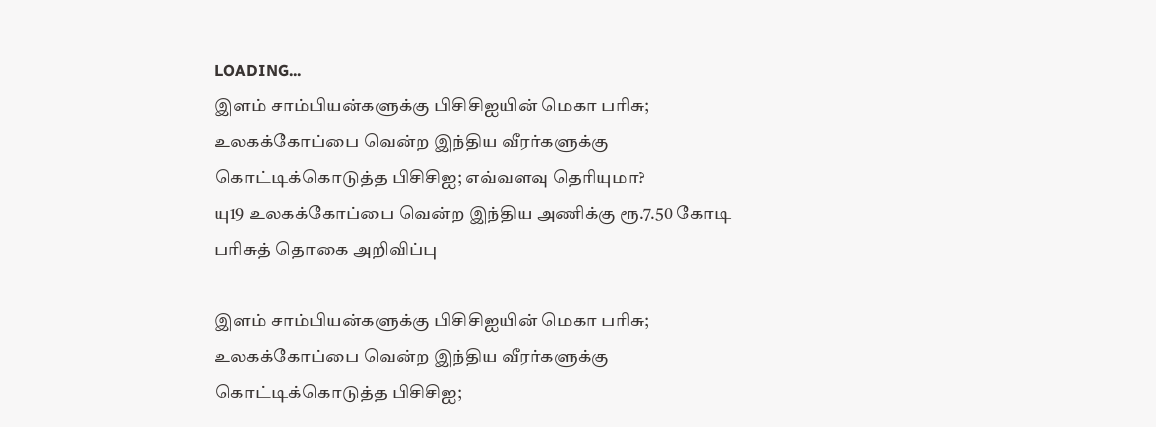LOADING...
இளம் சாம்பியன்களுக்கு பிசிசிஐயின் மெகா பரிசு; உலகக்கோப்பை வென்ற இந்திய வீரர்களுக்கு கொட்டிக்கொடுத்த பிசிசிஐ; எவ்வளவு தெரியுமா?
யு19 உலகக்கோப்பை வென்ற இந்திய அணிக்கு ரூ.7.50 கோடி பரிசுத் தொகை அறிவிப்பு

இளம் சாம்பியன்களுக்கு பிசிசிஐயின் மெகா பரிசு; உலகக்கோப்பை வென்ற இந்திய வீரர்களுக்கு கொட்டிக்கொடுத்த பிசிசிஐ;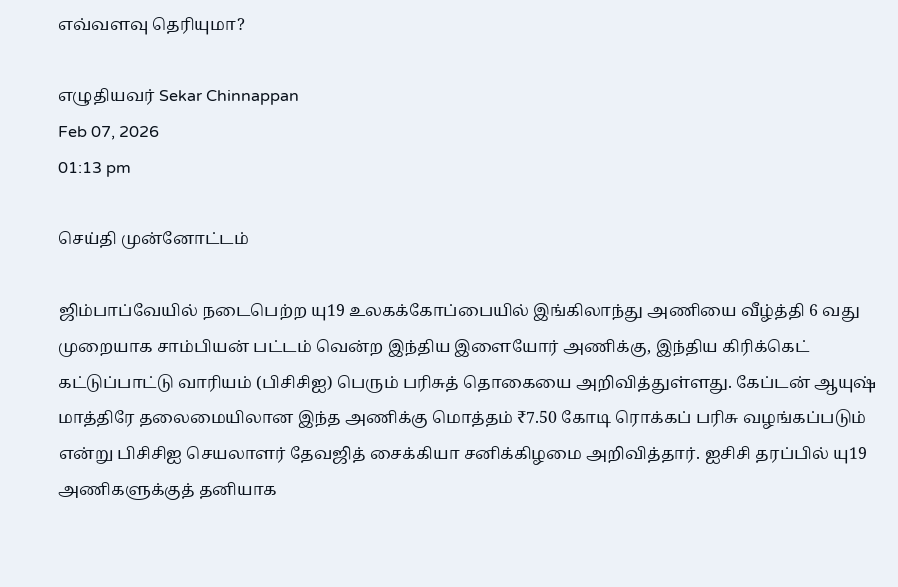எவ்வளவு தெரியுமா?

எழுதியவர் Sekar Chinnappan
Feb 07, 2026
01:13 pm

செய்தி முன்னோட்டம்

ஜிம்பாப்வேயில் நடைபெற்ற யு19 உலகக்கோப்பையில் இங்கிலாந்து அணியை வீழ்த்தி 6 வது முறையாக சாம்பியன் பட்டம் வென்ற இந்திய இளையோர் அணிக்கு, இந்திய கிரிக்கெட் கட்டுப்பாட்டு வாரியம் (பிசிசிஐ) பெரும் பரிசுத் தொகையை அறிவித்துள்ளது. கேப்டன் ஆயுஷ் மாத்திரே தலைமையிலான இந்த அணிக்கு மொத்தம் ₹7.50 கோடி ரொக்கப் பரிசு வழங்கப்படும் என்று பிசிசிஐ செயலாளர் தேவஜித் சைக்கியா சனிக்கிழமை அறிவித்தார். ஐசிசி தரப்பில் யு19 அணிகளுக்குத் தனியாக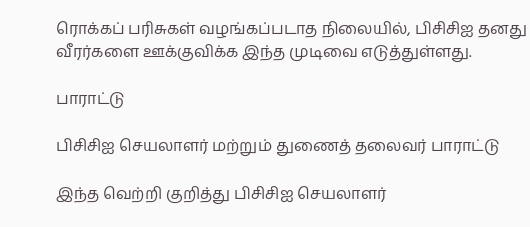ரொக்கப் பரிசுகள் வழங்கப்படாத நிலையில், பிசிசிஐ தனது வீரர்களை ஊக்குவிக்க இந்த முடிவை எடுத்துள்ளது.

பாராட்டு

பிசிசிஐ செயலாளர் மற்றும் துணைத் தலைவர் பாராட்டு

இந்த வெற்றி குறித்து பிசிசிஐ செயலாளர்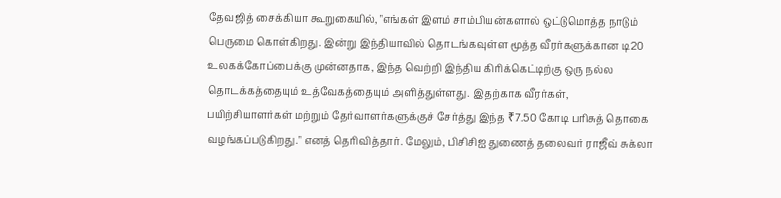தேவஜித் சைக்கியா கூறுகையில், "எங்கள் இளம் சாம்பியன்களால் ஒட்டுமொத்த நாடும் பெருமை கொள்கிறது. இன்று இந்தியாவில் தொடங்கவுள்ள மூத்த வீரர்களுக்கான டி20 உலகக்கோப்பைக்கு முன்னதாக, இந்த வெற்றி இந்திய கிரிக்கெட்டிற்கு ஒரு நல்ல தொடக்கத்தையும் உத்வேகத்தையும் அளித்துள்ளது. இதற்காக வீரர்கள், பயிற்சியாளர்கள் மற்றும் தேர்வாளர்களுக்குச் சேர்த்து இந்த ₹7.50 கோடி பரிசுத் தொகை வழங்கப்படுகிறது." எனத் தெரிவித்தார். மேலும், பிசிசிஐ துணைத் தலைவர் ராஜீவ் சுக்லா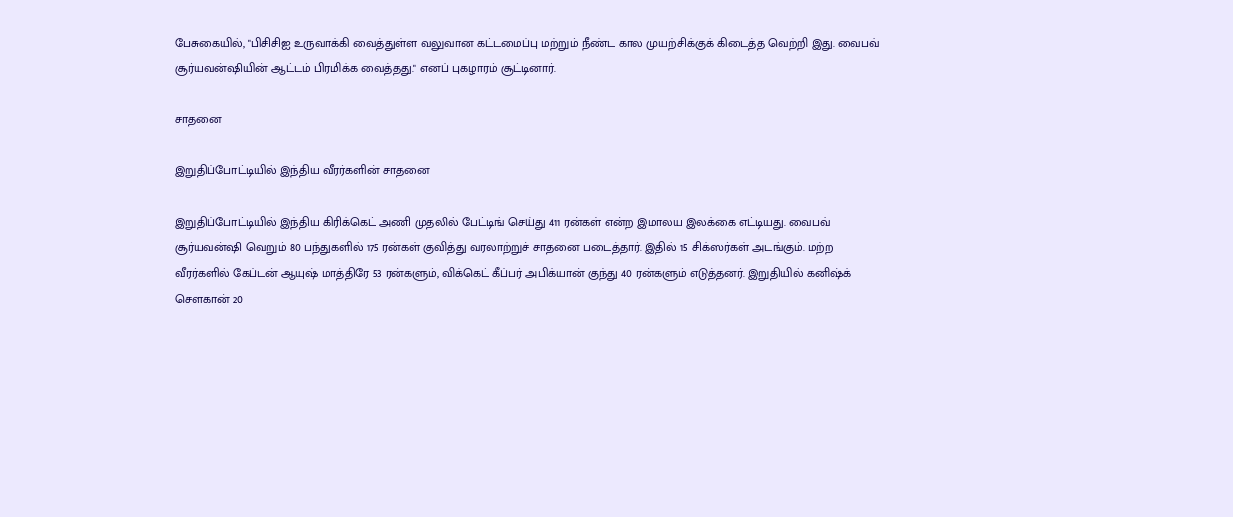பேசுகையில், "பிசிசிஐ உருவாக்கி வைத்துள்ள வலுவான கட்டமைப்பு மற்றும் நீண்ட கால முயற்சிக்குக் கிடைத்த வெற்றி இது. வைபவ் சூர்யவன்ஷியின் ஆட்டம் பிரமிக்க வைத்தது." எனப் புகழாரம் சூட்டினார்.

சாதனை

இறுதிப்போட்டியில் இந்திய வீரர்களின் சாதனை

இறுதிப்போட்டியில் இந்திய கிரிக்கெட் அணி முதலில் பேட்டிங் செய்து 411 ரன்கள் என்ற இமாலய இலக்கை எட்டியது. வைபவ் சூர்யவன்ஷி வெறும் 80 பந்துகளில் 175 ரன்கள் குவித்து வரலாற்றுச் சாதனை படைத்தார். இதில் 15 சிக்ஸர்கள் அடங்கும். மற்ற வீரர்களில் கேப்டன் ஆயுஷ் மாத்திரே 53 ரன்களும், விக்கெட் கீப்பர் அபிக்யான் குந்து 40 ரன்களும் எடுத்தனர். இறுதியில் கனிஷ்க் சௌகான் 20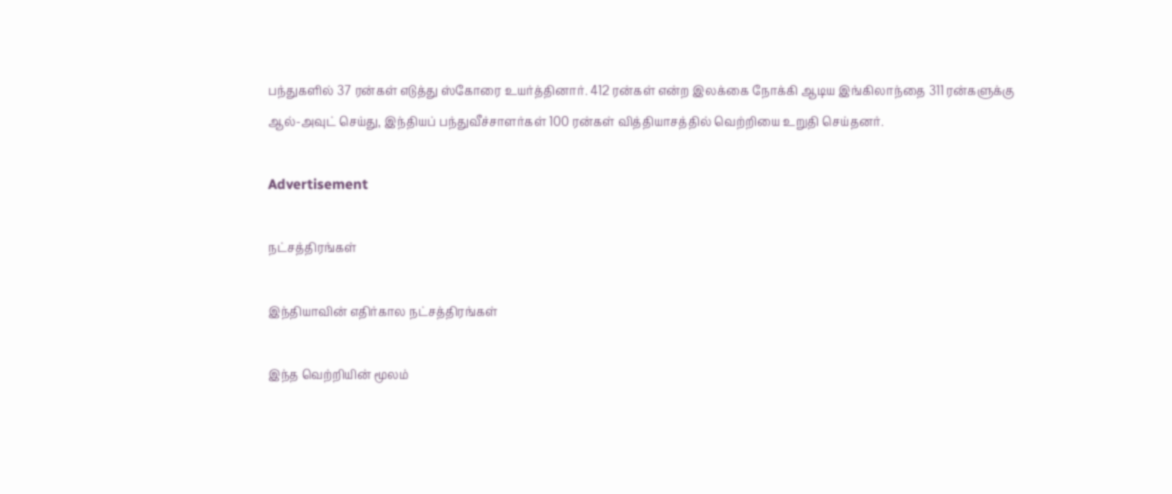பந்துகளில் 37 ரன்கள் எடுத்து ஸ்கோரை உயர்த்தினார். 412 ரன்கள் என்ற இலக்கை நோக்கி ஆடிய இங்கிலாந்தை 311 ரன்களுக்கு ஆல்-அவுட் செய்து, இந்தியப் பந்துவீச்சாளர்கள் 100 ரன்கள் வித்தியாசத்தில் வெற்றியை உறுதி செய்தனர்.

Advertisement

நட்சத்திரங்கள்

இந்தியாவின் எதிர்கால நட்சத்திரங்கள்

இந்த வெற்றியின் மூலம்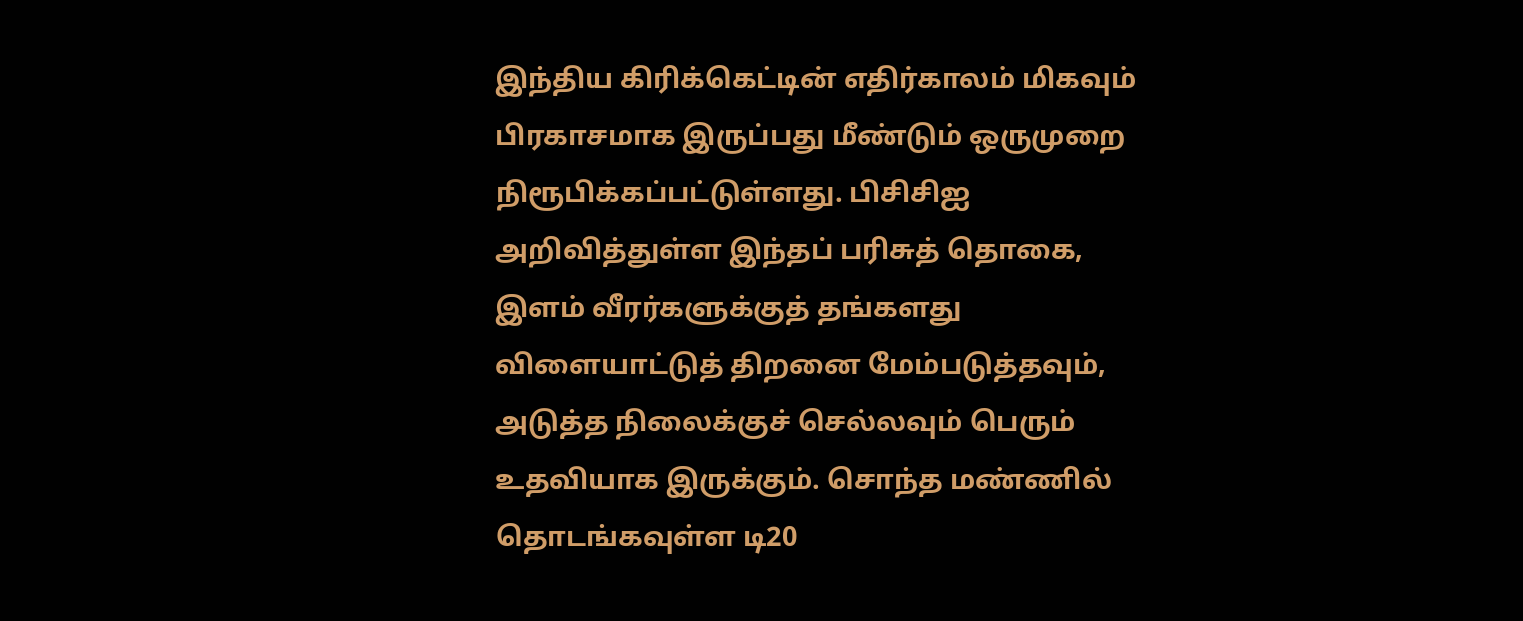இந்திய கிரிக்கெட்டின் எதிர்காலம் மிகவும் பிரகாசமாக இருப்பது மீண்டும் ஒருமுறை நிரூபிக்கப்பட்டுள்ளது. பிசிசிஐ அறிவித்துள்ள இந்தப் பரிசுத் தொகை, இளம் வீரர்களுக்குத் தங்களது விளையாட்டுத் திறனை மேம்படுத்தவும், அடுத்த நிலைக்குச் செல்லவும் பெரும் உதவியாக இருக்கும். சொந்த மண்ணில் தொடங்கவுள்ள டி20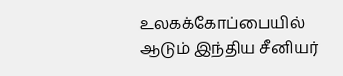உலகக்கோப்பையில் ஆடும் இந்திய சீனியர்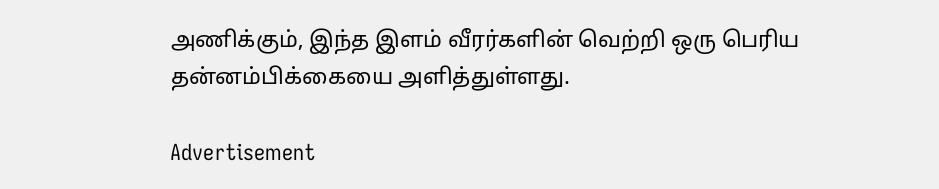அணிக்கும், இந்த இளம் வீரர்களின் வெற்றி ஒரு பெரிய தன்னம்பிக்கையை அளித்துள்ளது.

Advertisement